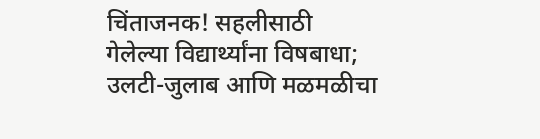चिंताजनक! सहलीसाठी गेलेल्या विद्यार्थ्यांना विषबाधा; उलटी-जुलाब आणि मळमळीचा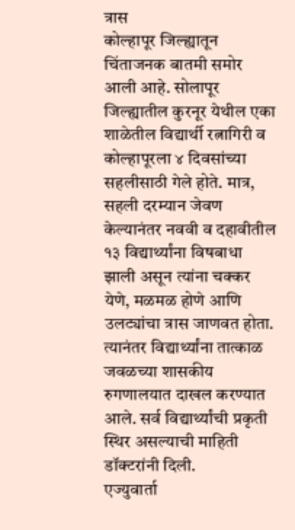त्रास
कोल्हापूर जिल्ह्यातून चिंताजनक बातमी समोर आली आहे. सोलापूर जिल्ह्यातील कुरनूर येथील एका शाळेतील विद्यार्थी रत्नागिरी व कोल्हापूरला ४ दिवसांच्या सहलीसाठी गेले होते. मात्र, सहली दरम्यान जेवण केल्यानंतर नववी व दहावीतील १३ विद्यार्थ्यांना विषबाधा झाली असून त्यांना चक्कर येणे, मळमळ होणे आणि उलट्यांचा त्रास जाणवत होता. त्यानंतर विद्यार्थ्यांना तात्काळ जवळच्या शासकीय रुगणालयात दाखल करण्यात आले. सर्व विद्यार्थ्यांची प्रकृती स्थिर असल्याची माहिती डॉक्टरांनी दिली.
एज्युवार्ता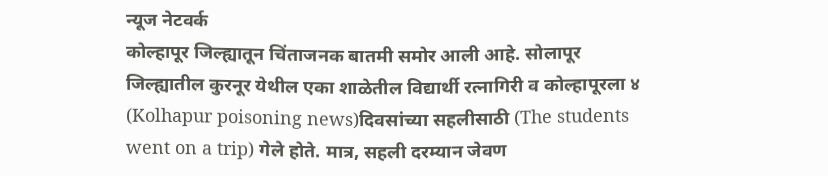न्यूज नेटवर्क
कोल्हापूर जिल्ह्यातून चिंताजनक बातमी समोर आली आहे. सोलापूर जिल्ह्यातील कुरनूर येथील एका शाळेतील विद्यार्थी रत्नागिरी व कोल्हापूरला ४ (Kolhapur poisoning news)दिवसांच्या सहलीसाठी (The students went on a trip) गेले होते. मात्र, सहली दरम्यान जेवण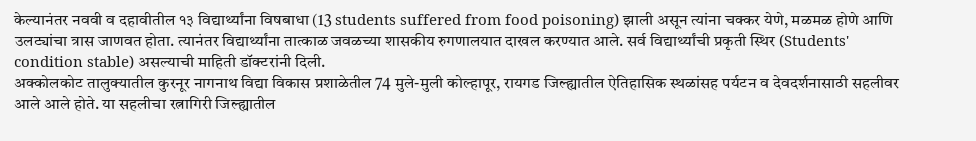केल्यानंतर नववी व दहावीतील १३ विद्यार्थ्यांना विषबाधा (13 students suffered from food poisoning) झाली असून त्यांना चक्कर येणे, मळमळ होणे आणि उलट्यांचा त्रास जाणवत होता. त्यानंतर विद्यार्थ्यांना तात्काळ जवळच्या शासकीय रुगणालयात दाखल करण्यात आले. सर्व विद्यार्थ्यांची प्रकृती स्थिर (Students' condition stable) असल्याची माहिती डॉक्टरांनी दिली.
अक्कोलकोट तालुक्यातील कुरनूर नागनाथ विद्या विकास प्रशाळेतील 74 मुले-मुली कोल्हापूर, रायगड जिल्ह्यातील ऐतिहासिक स्थळांसह पर्यटन व देवदर्शनासाठी सहलीवर आले आले होते. या सहलीचा रत्नागिरी जिल्ह्यातील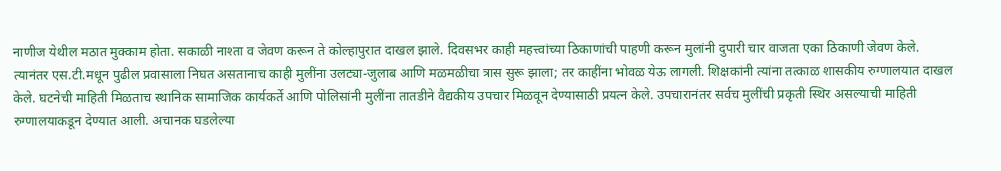नाणीज येथील मठात मुक्काम होता. सकाळी नाश्ता व जेवण करून ते कोल्हापुरात दाखल झाले. दिवसभर काही महत्त्वांच्या ठिकाणांची पाहणी करून मुलांनी दुपारी चार वाजता एका ठिकाणी जेवण केले.
त्यानंतर एस.टी.मधून पुढील प्रवासाला निघत असतानाच काही मुलींना उलट्या-जुलाब आणि मळमळीचा त्रास सुरू झाला; तर काहींना भोवळ येऊ लागली. शिक्षकांनी त्यांना तत्काळ शासकीय रुग्णालयात दाखल केले. घटनेची माहिती मिळताच स्थानिक सामाजिक कार्यकर्ते आणि पोलिसांनी मुलींना तातडीने वैद्यकीय उपचार मिळवून देण्यासाठी प्रयत्न केले. उपचारानंतर सर्वच मुलींची प्रकृती स्थिर असल्याची माहिती रुग्णालयाकडून देण्यात आली. अचानक घडलेल्या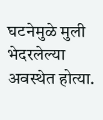घटनेमुळे मुली भेदरलेल्या अवस्थेत होत्या.